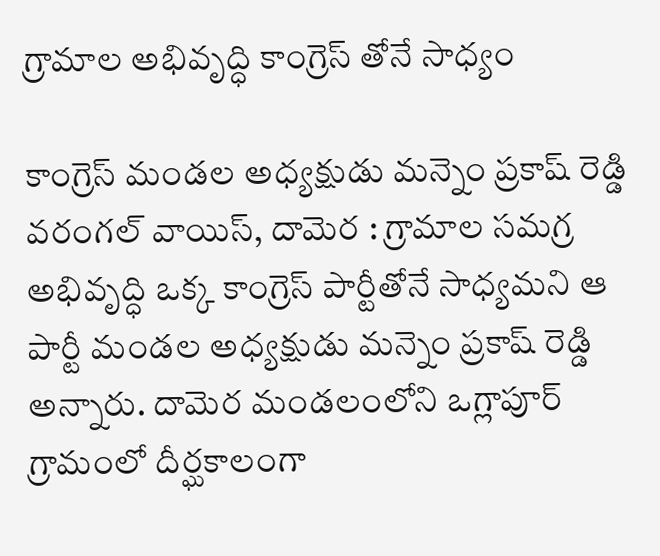గ్రామాల అభివృద్ధి కాంగ్రెస్ తోనే సాధ్యం

కాంగ్రెస్ మండల అధ్యక్షుడు మన్నెం ప్రకాష్ రెడ్డి వరంగల్ వాయిస్, దామెర : గ్రామాల సమగ్ర అభివృద్ధి ఒక్క కాంగ్రెస్ పార్టీతోనే సాధ్యమని ఆ పార్టీ మండల అధ్యక్షుడు మన్నెం ప్రకాష్ రెడ్డి అన్నారు. దామెర మండలంలోని ఒగ్లాపూర్ గ్రామంలో దీర్ఘకాలంగా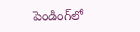పెండింగ్‌లో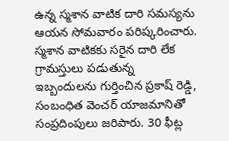ఉన్న స్మశాన వాటిక దారి సమస్యను ఆయన సోమవారం పరిష్కరించారు. స్మశాన వాటికకు సరైన దారి లేక గ్రామస్తులు పడుతున్న ఇబ్బందులను గుర్తించిన ప్రకాష్ రెడ్డి, సంబంధిత వెంచర్ యాజమానితో సంప్రదింపులు జరిపారు. 30 ఫీట్ల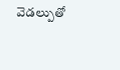వెడల్పుతో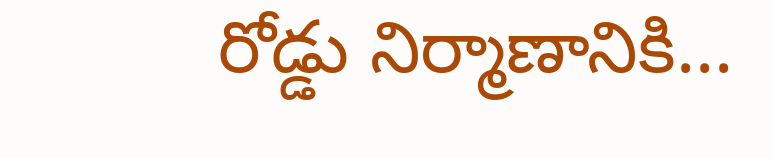రోడ్డు నిర్మాణానికి...